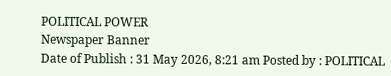POLITICAL POWER
Newspaper Banner
Date of Publish : 31 May 2026, 8:21 am Posted by : POLITICAL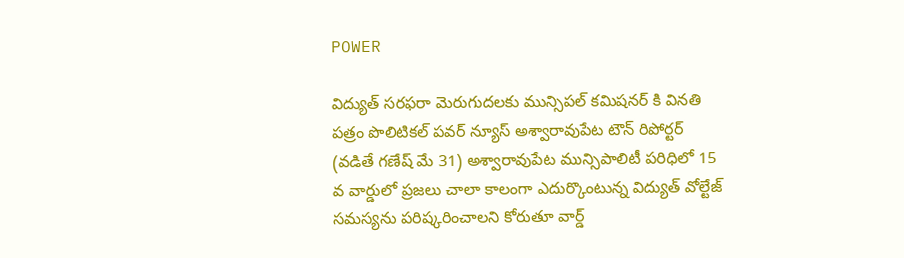POWER

విద్యుత్ సరఫరా మెరుగుదలకు మున్సిపల్ కమిషనర్ కి వినతి పత్రం పొలిటికల్ పవర్ న్యూస్ అశ్వారావుపేట టౌన్ రిపోర్టర్ (వడితే గణేష్ మే 31) అశ్వారావుపేట మున్సిపాలిటీ పరిధిలో 15 వ వార్డులో ప్రజలు చాలా కాలంగా ఎదుర్కొంటున్న విద్యుత్ వోల్టేజ్ సమస్యను పరిష్కరించాలని కోరుతూ వార్డ్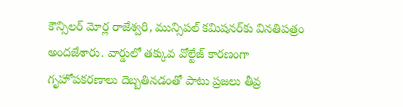కౌన్సిలర్ మోర్ల రాజేశ్వరి, మున్సిపల్ కమిషనర్‌కు వినతిపత్రం అందజేశారు. వార్డులో తక్కువ వోల్టేజ్ కారణంగా గృహోపకరణాలు దెబ్బతినడంతో పాటు ప్రజలు తీవ్ర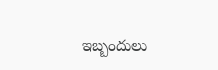ఇబ్బందులు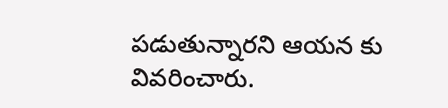పడుతున్నారని ఆయన కు వివరించారు.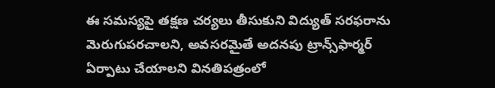ఈ సమస్యపై తక్షణ చర్యలు తీసుకుని విద్యుత్ సరఫరాను మెరుగుపరచాలని, అవసరమైతే అదనపు ట్రాన్స్‌ఫార్మర్ ఏర్పాటు చేయాలని వినతిపత్రంలో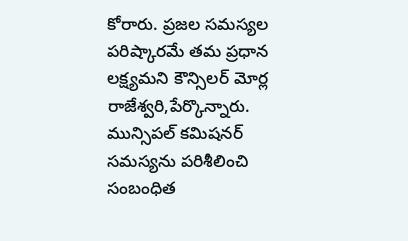కోరారు. ప్రజల సమస్యల పరిష్కారమే తమ ప్రధాన లక్ష్యమని కౌన్సిలర్ మోర్ల రాజేశ్వరి,పేర్కొన్నారు. మున్సిపల్ కమిషనర్ సమస్యను పరిశీలించి సంబంధిత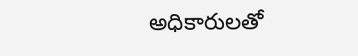అధికారులతో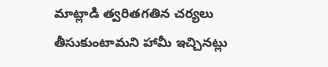మాట్లాడి త్వరితగతిన చర్యలు తీసుకుంటామని హామీ ఇచ్చినట్లు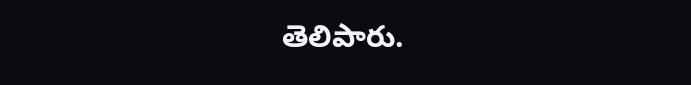తెలిపారు.